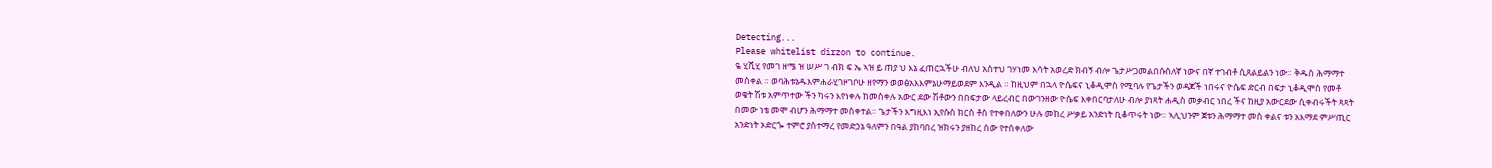Detecting...
Please whitelist dirzon to continue.
ዬ ሂሺሂ የመገ ዘሜ ዝ ሠሥ ገ ብክ ፍ ኤ ኣዝ ይ ጠያ ህ እኔ ፈጠርኋችሁ ብለህ አስተህ ገሃነመ እሳት አወረድ ክብኝ ብሎ ጌታሥጋመልበሱስለኛ ነውና በኛ ተገብቶ ሲጸልይልን ነው። ቅዱስ ሕማማተ መስቀል ። ወባሕቱኔዱእምሐራሂገዞገቦሁ ዘየማን ወወፅአእእምኔሁማይወደም እንዲል ። ከዚህም በኋላ ዮሴፍና ኒቆዲሞስ የሚባሉ የጌታችን ወዳጆች ነበሩና ዮሴፍ ድርብ በፍታ ኒቆዲሞስ የመቶ ወቄት ሽቱ አምጥተው ችን ካሩን እየነቀሉ ከመስቀሉ አውር ደው ሽቶውን በበፍታው ላይረብር በውገንዘው ዮሴፍ እቀበርባታለሁ ብሎ ያነጻት ሐዲስ መቃብር ነበረ ችና ከዚያ አውርደው ሲቀብሩችት ጻጻት በመው ነቴ መሞ ብሆን ሕማማተ መስቀተል። ጌታችን እግዚእነ ኢየሱስ ክርስ ቶስ የተቀበለውን ሁሉ መከረ ሥቃይ አንድነት ቢቆጥሩት ነው። ኣሊህንም ጀቱን ሕማማተ መስ ቀልና ቱን አእማደ ምሥጢር አንድነት ኦድርጐ ተምሮ ያስተማረ የመድኃኔ ዓለምን በዓል ያከባበረ ዝክሩን ያዘከረ ሰው የተሰቀለው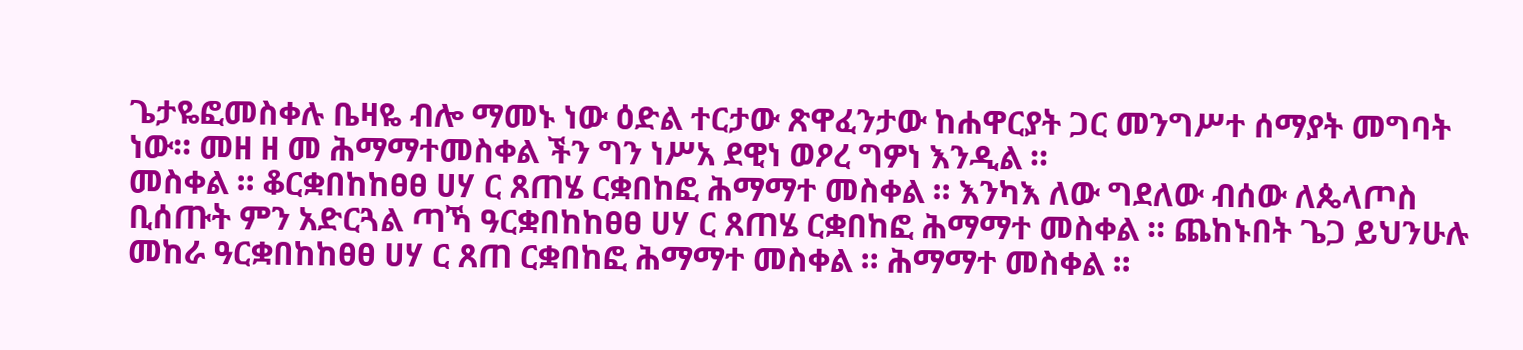ጌታዬፎመስቀሉ ቤዛዬ ብሎ ማመኑ ነው ዕድል ተርታው ጽዋፈንታው ከሐዋርያት ጋር መንግሥተ ሰማያት መግባት ነው። መዘ ዘ መ ሕማማተመስቀል ችን ግን ነሥአ ደዊነ ወዖረ ግዎነ እንዲል ።
መስቀል ። ቆርቋበከከፀፀ ሀሃ ር ጸጠሄ ርቋበከፎ ሕማማተ መስቀል ። እንካእ ለው ግደለው ብሰው ለጴላጦስ ቢሰጡት ምን አድርጓል ጣኻ ዓርቋበከከፀፀ ሀሃ ር ጸጠሄ ርቋበከፎ ሕማማተ መስቀል ። ጨከኑበት ጌጋ ይህንሁሉ መከራ ዓርቋበከከፀፀ ሀሃ ር ጸጠ ርቋበከፎ ሕማማተ መስቀል ። ሕማማተ መስቀል ።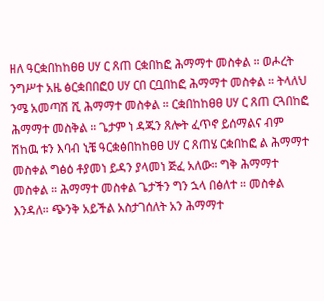ዘለ ዓርቋበከከፀፀ ሀሃ ር ጸጠ ርቋበከፎ ሕማማተ መስቀል ። ወሖረት ንግሥተ አዜ ፅርቋበበፎዐ ሀሃ ርበ ርቧበከፎ ሕማማተ መስቀል ። ትላለህ ንሜ አመጣሽ ሺ ሕማማተ መስቀል ። ርቋበከከፀፀ ሀሃ ር ጸጠ ርጓበከፎ ሕማማተ መስቅል ። ጌታም ነ ዳጁን ጸሎት ፈጥኖ ይሰማልና ብም ሽከዉ ቱን እባብ ኒቼ ዓርቋፅበከከፀፀ ሀሃ ር ጸጠሄ ርቋበከፎ ል ሕማማተ መስቀል ግፅዕ ቶያመነ ይዳን ያላመነ ጅፈ አለው። ግቅ ሕማማተ መስቀል ። ሕማማተ መስቀል ጌታችን ግን ኋላ በፅለተ ። መስቀል እንዳለ። ጭንቅ አይችል አስታገሰለት አን ሕማማተ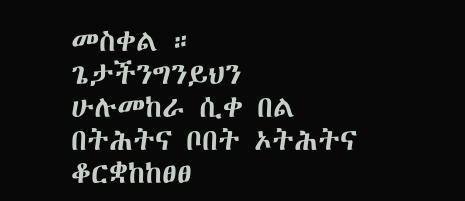መስቀል ። ጌታችንግንይህን ሁሉመከራ ሲቀ በል በትሕትና ቦበት ኦትሕትና ቆርቋከከፀፀ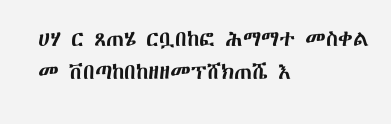ሀሃ ር ጸጠሄ ርቧበከፎ ሕማማተ መስቀል መ ቨበጣከበከዘዘመፕሸክጠሼ እ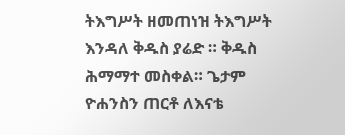ትእግሥት ዘመጠነዝ ትእግሥት እንዳለ ቅዱስ ያሬድ ። ቅዱስ ሕማማተ መስቀል። ጌታም ዮሐንስን ጠርቶ ለእናቴ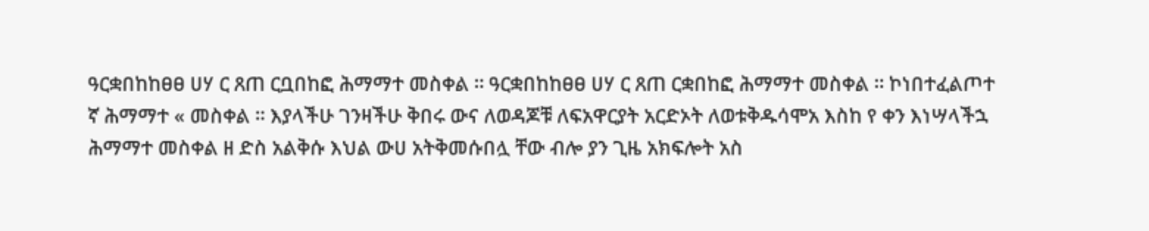ዓርቋበከከፀፀ ሀሃ ር ጸጠ ርቧበከፎ ሕማማተ መስቀል ። ዓርቋበከከፀፀ ሀሃ ር ጸጠ ርቋበከፎ ሕማማተ መስቀል ። ኮነበተፈልጦተ ኛ ሕማማተ « መስቀል ። እያላችሁ ገንዛችሁ ቅበሩ ውና ለወዳጆቹ ለፍአዋርያት አርድኦት ለወቱቅዱሳሞአ እስከ የ ቀን እነሣላችኋ ሕማማተ መስቀል ዘ ድስ አልቅሱ እህል ውሀ አትቅመሱበሏ ቸው ብሎ ያን ጊዜ አክፍሎት አስ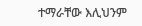ተማራቸው እሊህንም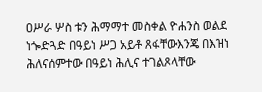ዐሥራ ሦስ ቱን ሕማማተ መስቀል ዮሐንስ ወልደ ነጐድጓድ በዓይነ ሥጋ አይቶ ጸፋቸውእንጄ በእዝነ ሕለናሰምተው በዓይነ ሕሊና ተገልጾላቸው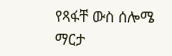የጻፋቸ ውስ ሰሎሜ ማርታ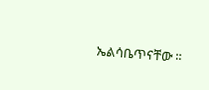ኤልሳቤጥናቸው ።